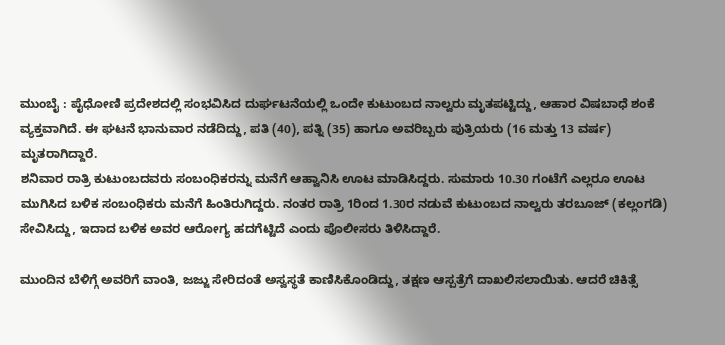ಮುಂಬೈ : ಪೈಧೋಣಿ ಪ್ರದೇಶದಲ್ಲಿ ಸಂಭವಿಸಿದ ದುರ್ಘಟನೆಯಲ್ಲಿ ಒಂದೇ ಕುಟುಂಬದ ನಾಲ್ವರು ಮೃತಪಟ್ಟಿದ್ದು, ಆಹಾರ ವಿಷಬಾಧೆ ಶಂಕೆ ವ್ಯಕ್ತವಾಗಿದೆ. ಈ ಘಟನೆ ಭಾನುವಾರ ನಡೆದಿದ್ದು, ಪತಿ (40), ಪತ್ನಿ (35) ಹಾಗೂ ಅವರಿಬ್ಬರು ಪುತ್ರಿಯರು (16 ಮತ್ತು 13 ವರ್ಷ) ಮೃತರಾಗಿದ್ದಾರೆ.
ಶನಿವಾರ ರಾತ್ರಿ ಕುಟುಂಬದವರು ಸಂಬಂಧಿಕರನ್ನು ಮನೆಗೆ ಆಹ್ವಾನಿಸಿ ಊಟ ಮಾಡಿಸಿದ್ದರು. ಸುಮಾರು 10.30 ಗಂಟೆಗೆ ಎಲ್ಲರೂ ಊಟ ಮುಗಿಸಿದ ಬಳಿಕ ಸಂಬಂಧಿಕರು ಮನೆಗೆ ಹಿಂತಿರುಗಿದ್ದರು. ನಂತರ ರಾತ್ರಿ 1ರಿಂದ 1.30ರ ನಡುವೆ ಕುಟುಂಬದ ನಾಲ್ವರು ತರಬೂಜ್ (ಕಲ್ಲಂಗಡಿ) ಸೇವಿಸಿದ್ದು, ಇದಾದ ಬಳಿಕ ಅವರ ಆರೋಗ್ಯ ಹದಗೆಟ್ಟಿದೆ ಎಂದು ಪೊಲೀಸರು ತಿಳಿಸಿದ್ದಾರೆ.

ಮುಂದಿನ ಬೆಳಿಗ್ಗೆ ಅವರಿಗೆ ವಾಂತಿ, ಜಜ್ಜು ಸೇರಿದಂತೆ ಅಸ್ವಸ್ಥತೆ ಕಾಣಿಸಿಕೊಂಡಿದ್ದು, ತಕ್ಷಣ ಆಸ್ಪತ್ರೆಗೆ ದಾಖಲಿಸಲಾಯಿತು. ಆದರೆ ಚಿಕಿತ್ಸೆ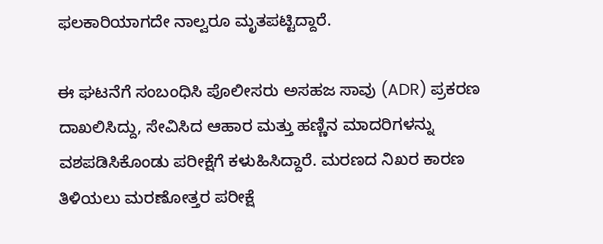ಫಲಕಾರಿಯಾಗದೇ ನಾಲ್ವರೂ ಮೃತಪಟ್ಟಿದ್ದಾರೆ.

ಈ ಘಟನೆಗೆ ಸಂಬಂಧಿಸಿ ಪೊಲೀಸರು ಅಸಹಜ ಸಾವು (ADR) ಪ್ರಕರಣ ದಾಖಲಿಸಿದ್ದು, ಸೇವಿಸಿದ ಆಹಾರ ಮತ್ತು ಹಣ್ಣಿನ ಮಾದರಿಗಳನ್ನು ವಶಪಡಿಸಿಕೊಂಡು ಪರೀಕ್ಷೆಗೆ ಕಳುಹಿಸಿದ್ದಾರೆ. ಮರಣದ ನಿಖರ ಕಾರಣ ತಿಳಿಯಲು ಮರಣೋತ್ತರ ಪರೀಕ್ಷೆ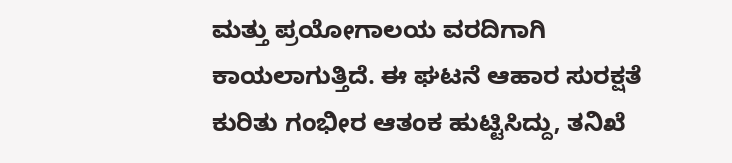ಮತ್ತು ಪ್ರಯೋಗಾಲಯ ವರದಿಗಾಗಿ ಕಾಯಲಾಗುತ್ತಿದೆ. ಈ ಘಟನೆ ಆಹಾರ ಸುರಕ್ಷತೆ ಕುರಿತು ಗಂಭೀರ ಆತಂಕ ಹುಟ್ಟಿಸಿದ್ದು, ತನಿಖೆ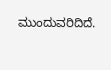ಮುಂದುವರಿದಿದೆ.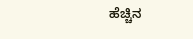ಹೆಚ್ಚಿನ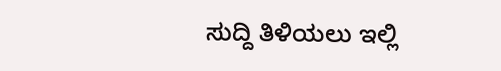ಸುದ್ದಿ ತಿಳಿಯಲು ಇಲ್ಲಿ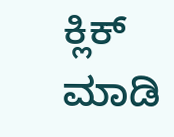ಕ್ಲಿಕ್ ಮಾಡಿ